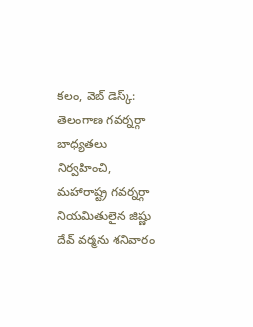కలం, వెబ్ డెస్క్: తెలంగాణ గవర్నర్గా బాధ్యతలు నిర్వహించి, మహారాష్ట్ర గవర్నర్గా నియమితులైన జిష్ణు దేవ్ వర్మను శనివారం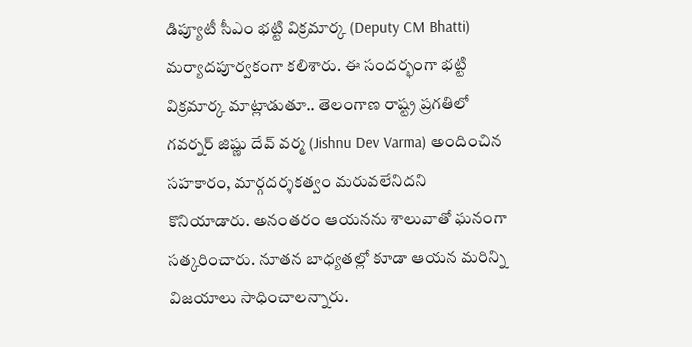డిప్యూటీ సీఎం భట్టి విక్రమార్క (Deputy CM Bhatti) మర్యాదపూర్వకంగా కలిశారు. ఈ సందర్భంగా భట్టి విక్రమార్క మాట్లాడుతూ.. తెలంగాణ రాష్ట్ర ప్రగతిలో గవర్నర్ జిష్ణు దేవ్ వర్మ (Jishnu Dev Varma) అందించిన సహకారం, మార్గదర్శకత్వం మరువలేనిదని కొనియాడారు. అనంతరం ఆయనను శాలువాతో ఘనంగా సత్కరించారు. నూతన బాధ్యతల్లో కూడా ఆయన మరిన్ని విజయాలు సాధించాలన్నారు.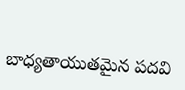బాధ్యతాయుతమైన పదవి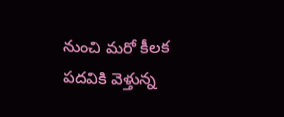నుంచి మరో కీలక పదవికి వెళ్తున్న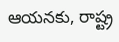ఆయనకు, రాష్ట్ర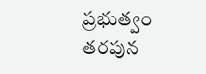ప్రభుత్వం తరపున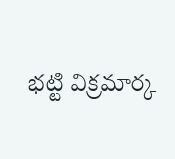భట్టి విక్రమార్క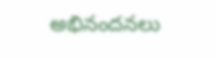అభినందనలు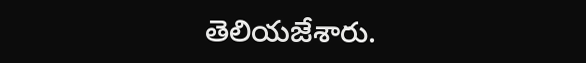తెలియజేశారు.